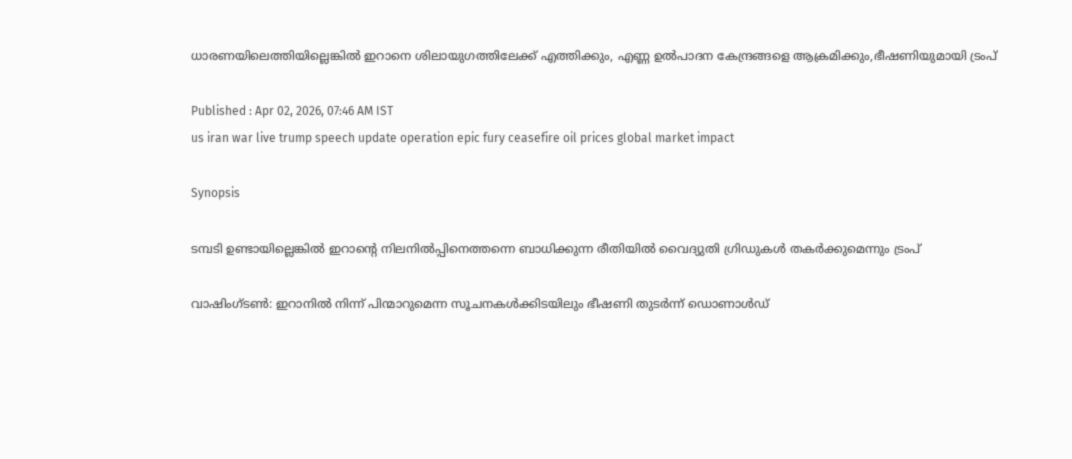ധാരണയിലെത്തിയില്ലെങ്കിൽ ഇറാനെ ശിലായുഗത്തിലേക്ക് എത്തിക്കും, എണ്ണ ഉൽപാദന കേന്ദ്രങ്ങളെ ആക്രമിക്കും,ഭീഷണിയുമായി ട്രംപ്

Published : Apr 02, 2026, 07:46 AM IST
us iran war live trump speech update operation epic fury ceasefire oil prices global market impact

Synopsis

ടമ്പടി ഉണ്ടായില്ലെങ്കിൽ ഇറാന്റെ നിലനിൽപ്പിനെത്തന്നെ ബാധിക്കുന്ന രീതിയിൽ വൈദ്യുതി ഗ്രിഡുകൾ തകർക്കുമെന്നും ട്രംപ്

വാഷിംഗ്ടൺ: ഇറാനിൽ നിന്ന് പിന്മാറുമെന്ന സൂചനകൾക്കിടയിലും ഭീഷണി തുടർന്ന് ഡൊണാൾഡ്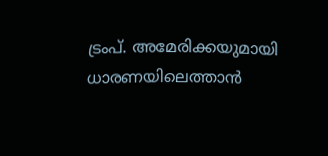ട്രംപ്. അമേരിക്കയുമായി ധാരണയിലെത്താൻ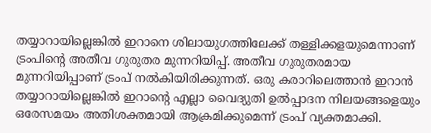തയ്യാറായില്ലെങ്കിൽ ഇറാനെ ശിലായുഗത്തിലേക്ക് തള്ളിക്കളയുമെന്നാണ് ട്രംപിന്റെ അതീവ ഗുരുതര മുന്നറിയിപ്പ്. അതീവ ഗുരുതരമായ മുന്നറിയിപ്പാണ് ട്രംപ് നൽകിയിരിക്കുന്നത്. ഒരു കരാറിലെത്താൻ ഇറാൻ തയ്യാറായില്ലെങ്കിൽ ഇറാന്റെ എല്ലാ വൈദ്യുതി ഉൽപ്പാദന നിലയങ്ങളെയും ഒരേസമയം അതിശക്തമായി ആക്രമിക്കുമെന്ന് ട്രംപ് വ്യക്തമാക്കി.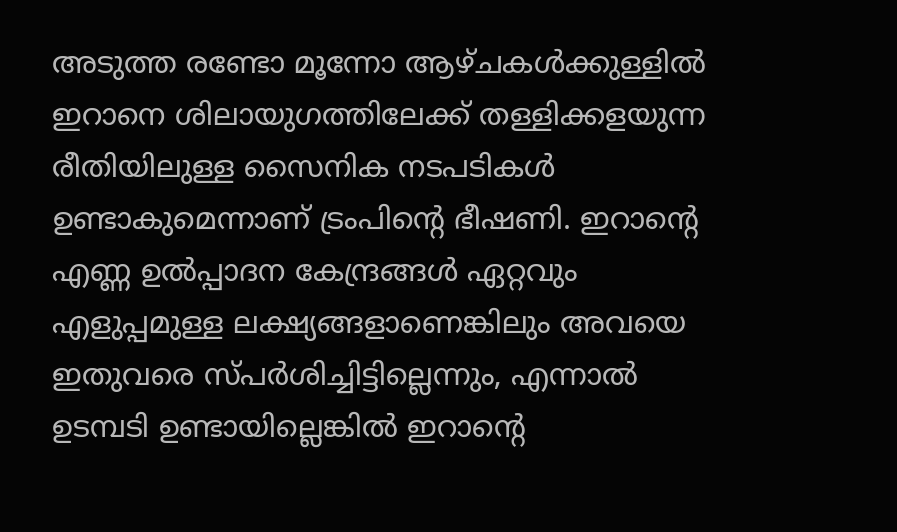അടുത്ത രണ്ടോ മൂന്നോ ആഴ്ചകൾക്കുള്ളിൽ ഇറാനെ ശിലായുഗത്തിലേക്ക് തള്ളിക്കളയുന്ന രീതിയിലുള്ള സൈനിക നടപടികൾ ഉണ്ടാകുമെന്നാണ് ട്രംപിന്റെ ഭീഷണി. ഇറാന്റെ എണ്ണ ഉൽപ്പാദന കേന്ദ്രങ്ങൾ ഏറ്റവും എളുപ്പമുള്ള ലക്ഷ്യങ്ങളാണെങ്കിലും അവയെ ഇതുവരെ സ്പർശിച്ചിട്ടില്ലെന്നും, എന്നാൽ ഉടമ്പടി ഉണ്ടായില്ലെങ്കിൽ ഇറാന്റെ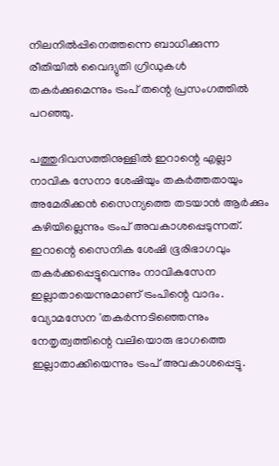നിലനിൽപ്പിനെത്തന്നെ ബാധിക്കുന്ന രീതിയിൽ വൈദ്യുതി ഗ്രിഡുകൾ തകർക്കുമെന്നും ട്രംപ് തന്റെ പ്രസംഗത്തിൽ പറഞ്ഞു.

പത്തുദിവസത്തിനുള്ളിൽ ഇറാന്റെ എല്ലാ നാവിക സേനാ ശേഷിയും തകർത്തതായും അമേരിക്കൻ സൈന്യത്തെ തടയാൻ ആർക്കും കഴിയില്ലെന്നും ട്രംപ് അവകാശപ്പെടുന്നത്. ഇറാന്റെ സൈനിക ശേഷി ഭൂരിഭാഗവും തകർക്കപ്പെട്ടുവെന്നും നാവികസേന ഇല്ലാതായെന്നുമാണ് ട്രംപിന്റെ വാദം. വ്യോമസേന 'തകർന്നടിഞ്ഞെന്നും നേതൃത്വത്തിന്റെ വലിയൊരു ഭാഗത്തെ ഇല്ലാതാക്കിയെന്നും ട്രംപ് അവകാശപ്പെട്ടു.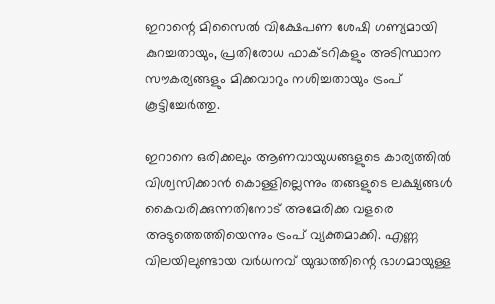ഇറാന്റെ മിസൈൽ വിക്ഷേപണ ശേഷി ഗണ്യമായി കുറച്ചതായും, പ്രതിരോധ ഫാക്ടറികളും അടിസ്ഥാന സൗകര്യങ്ങളും മിക്കവാറും നശിച്ചതായും ട്രംപ് കൂട്ടിച്ചേർത്തു.

ഇറാനെ ഒരിക്കലും ആണവായുധങ്ങളുടെ കാര്യത്തിൽ വിശ്വസിക്കാൻ കൊള്ളില്ലെന്നും തങ്ങളുടെ ലക്ഷ്യങ്ങൾ കൈവരിക്കുന്നതിനോട് അമേരിക്ക വളരെ അടുത്തെത്തിയെന്നും ട്രംപ് വ്യക്തമാക്കി. എണ്ണ വിലയിലുണ്ടായ വർധനവ് യുദ്ധത്തിന്റെ ഭാഗമായുള്ള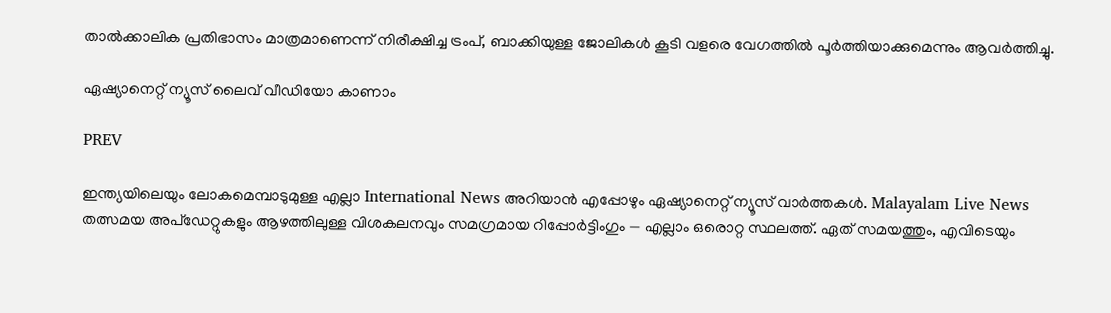താൽക്കാലിക പ്രതിഭാസം മാത്രമാണെന്ന് നിരീക്ഷിച്ച ട്രംപ്, ബാക്കിയുള്ള ജോലികൾ കൂടി വളരെ വേഗത്തിൽ പൂർത്തിയാക്കുമെന്നും ആവർത്തിച്ചു.

ഏഷ്യാനെറ്റ് ന്യൂസ് ലൈവ് വീഡിയോ കാണാം

PREV

ഇന്ത്യയിലെയും ലോകമെമ്പാടുമുള്ള എല്ലാ International News അറിയാൻ എപ്പോഴും ഏഷ്യാനെറ്റ് ന്യൂസ് വാർത്തകൾ. Malayalam Live News  തത്സമയ അപ്‌ഡേറ്റുകളും ആഴത്തിലുള്ള വിശകലനവും സമഗ്രമായ റിപ്പോർട്ടിംഗും — എല്ലാം ഒരൊറ്റ സ്ഥലത്ത്. ഏത് സമയത്തും, എവിടെയും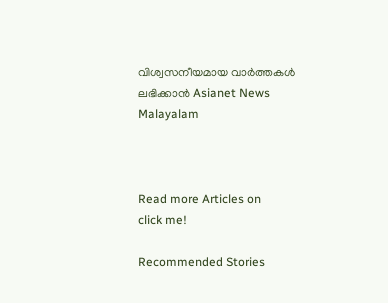വിശ്വസനീയമായ വാർത്തകൾ ലഭിക്കാൻ Asianet News Malayalam



Read more Articles on
click me!

Recommended Stories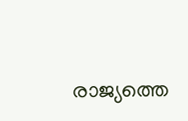രാജ്യത്തെ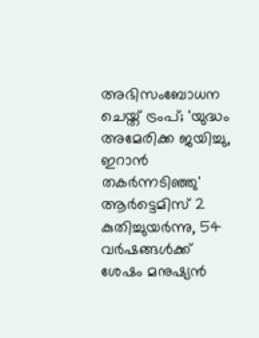അഭിസംബോധന ചെയ്ത് ട്രംപ്; 'യുദ്ധം അമേരിക്ക ജയിച്ചു, ഇറാന്‍ തകര്‍ന്നടിഞ്ഞു'
ആ‌ർട്ടെമിസ് 2 കുതിച്ചുയർന്നു, 54 വർഷങ്ങൾക്ക് ശേഷം മനുഷ്യൻ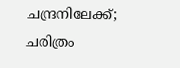ചന്ദ്രനിലേക്ക്; ചരിത്രം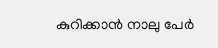കുറിക്കാൻ നാലു പേർ